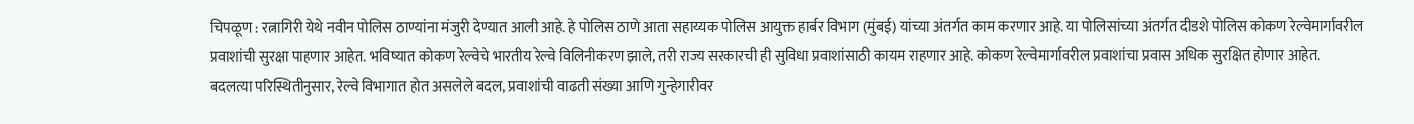चिपळूण : रत्नागिरी येथे नवीन पोलिस ठाण्यांना मंजुरी देण्यात आली आहे. हे पोलिस ठाणे आता सहाय्यक पोलिस आयुक्त हार्बर विभाग (मुंबई) यांच्या अंतर्गत काम करणार आहे. या पोलिसांच्या अंतर्गत दीडशे पोलिस कोकण रेल्वेमार्गावरील प्रवाशांची सुरक्षा पाहणार आहेत. भविष्यात कोकण रेल्वेचे भारतीय रेल्वे विलिनीकरण झाले, तरी राज्य सरकारची ही सुविधा प्रवाशांसाठी कायम राहणार आहे. कोकण रेल्वेमार्गावरील प्रवाशांचा प्रवास अधिक सुरक्षित होणार आहेत.
बदलत्या परिस्थितीनुसार, रेल्वे विभागात होत असलेले बदल, प्रवाशांची वाढती संख्या आणि गुन्हेगारीवर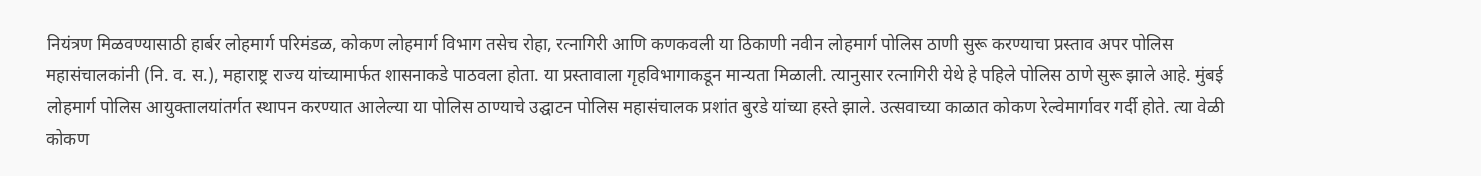नियंत्रण मिळवण्यासाठी हार्बर लोहमार्ग परिमंडळ, कोकण लोहमार्ग विभाग तसेच रोहा, रत्नागिरी आणि कणकवली या ठिकाणी नवीन लोहमार्ग पोलिस ठाणी सुरू करण्याचा प्रस्ताव अपर पोलिस महासंचालकांनी (नि. व. स.), महाराष्ट्र राज्य यांच्यामार्फत शासनाकडे पाठवला होता. या प्रस्तावाला गृहविभागाकडून मान्यता मिळाली. त्यानुसार रत्नागिरी येथे हे पहिले पोलिस ठाणे सुरू झाले आहे. मुंबई लोहमार्ग पोलिस आयुक्तालयांतर्गत स्थापन करण्यात आलेल्या या पोलिस ठाण्याचे उद्घाटन पोलिस महासंचालक प्रशांत बुरडे यांच्या हस्ते झाले. उत्सवाच्या काळात कोकण रेल्वेमार्गावर गर्दी होते. त्या वेळी कोकण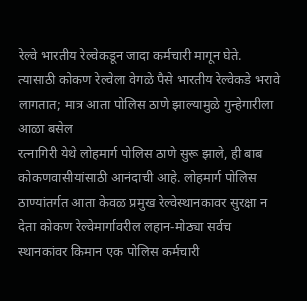रेल्वे भारतीय रेल्वेकडून जादा कर्मचारी मागून घेते. त्यासाठी कोकण रेल्वेला वेगळे पैसे भारतीय रेल्वेकडे भरावे लागतात; मात्र आता पोलिस ठाणे झाल्यामुळे गुन्हेगारीला आळा बसेल
रत्नागिरी येथे लोहमार्ग पोलिस ठाणे सुरू झाले, ही बाब कोकणवासीयांसाठी आनंदाची आहे. लोहमार्ग पोलिस ठाण्यांतर्गत आता केवळ प्रमुख रेल्वेस्थानकावर सुरक्षा न देता कोकण रेल्वेमार्गावरील लहान-मोठ्या सर्वच स्थानकांवर किमान एक पोलिस कर्मचारी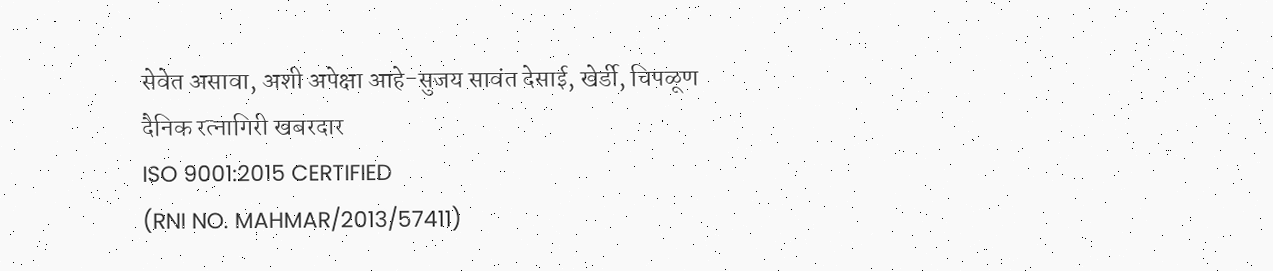सेवेत असावा, अशी अपेक्षा आहे-सुजय सावंत देसाई, खेर्डी, चिपळूण
दैनिक रत्नागिरी खबरदार
ISO 9001:2015 CERTIFIED
(RNI NO. MAHMAR/2013/57411)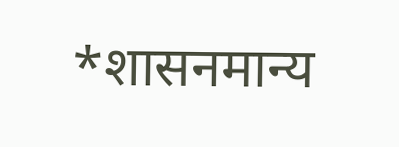*शासनमान्य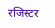रजिस्टर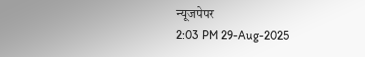न्यूजपेपर
2:03 PM 29-Aug-2025